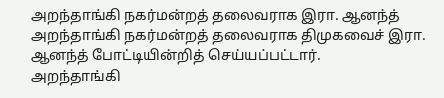அறந்தாங்கி நகர்மன்றத் தலைவராக இரா. ஆனந்த்
அறந்தாங்கி நகர்மன்றத் தலைவராக திமுகவைச் இரா. ஆனந்த் போட்டியின்றித் செய்யப்பட்டார்.
அறந்தாங்கி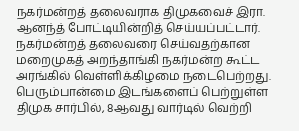நகர்மன்றத் தலைவராக திமுகவைச் இரா. ஆனந்த் போட்டியின்றித் செய்யப்பட்டார்.
நகர்மன்றத் தலைவரை செய்வதற்கான மறைமுகத் அறந்தாங்கி நகர்மன்ற கூட்ட அரங்கில் வெள்ளிக்கிழமை நடைபெற்றது.
பெரும்பான்மை இடங்களைப் பெற்றுள்ள திமுக சார்பில், 8ஆவது வார்டில் வெற்றி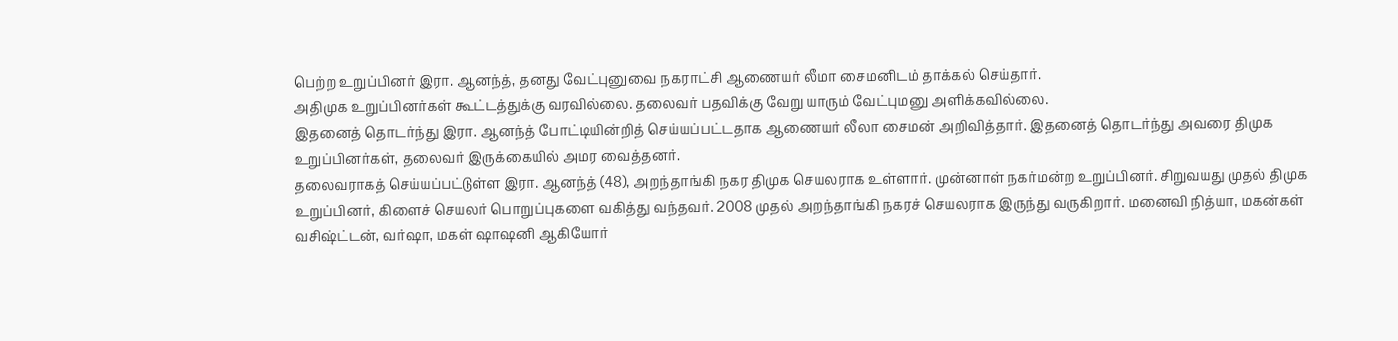பெற்ற உறுப்பினர் இரா. ஆனந்த், தனது வேட்புனுவை நகராட்சி ஆணையர் லீமா சைமனிடம் தாக்கல் செய்தார்.
அதிமுக உறுப்பினர்கள் கூட்டத்துக்கு வரவில்லை. தலைவர் பதவிக்கு வேறு யாரும் வேட்புமனு அளிக்கவில்லை.
இதனைத் தொடர்ந்து இரா. ஆனந்த் போட்டியின்றித் செய்யப்பட்டதாக ஆணையர் லீலா சைமன் அறிவித்தார். இதனைத் தொடர்ந்து அவரை திமுக உறுப்பினர்கள், தலைவர் இருக்கையில் அமர வைத்தனர்.
தலைவராகத் செய்யப்பட்டுள்ள இரா. ஆனந்த் (48), அறந்தாங்கி நகர திமுக செயலராக உள்ளார். முன்னாள் நகர்மன்ற உறுப்பினர். சிறுவயது முதல் திமுக உறுப்பினர், கிளைச் செயலர் பொறுப்புகளை வகித்து வந்தவர். 2008 முதல் அறந்தாங்கி நகரச் செயலராக இருந்து வருகிறார். மனைவி நித்யா, மகன்கள் வசிஷ்ட்டன், வர்ஷா, மகள் ஷாஷனி ஆகியோர்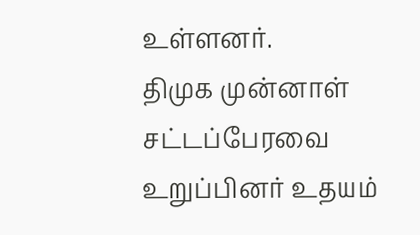உள்ளனர்.
திமுக முன்னாள் சட்டப்பேரவை உறுப்பினர் உதயம்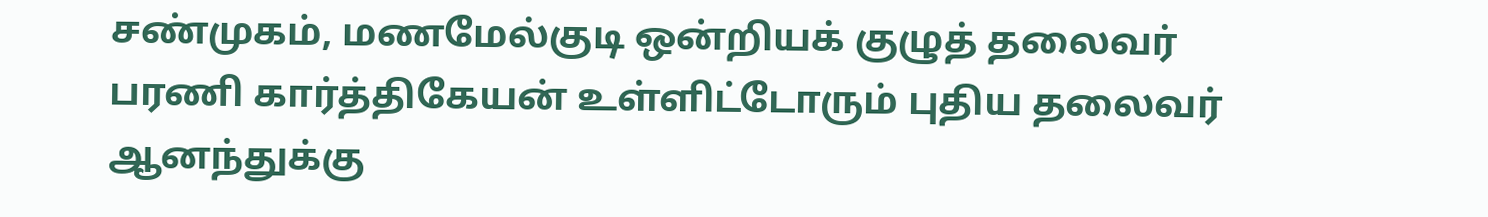சண்முகம், மணமேல்குடி ஒன்றியக் குழுத் தலைவர் பரணி கார்த்திகேயன் உள்ளிட்டோரும் புதிய தலைவர் ஆனந்துக்கு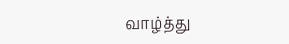வாழ்த்து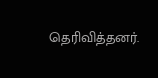தெரிவித்தனர்.